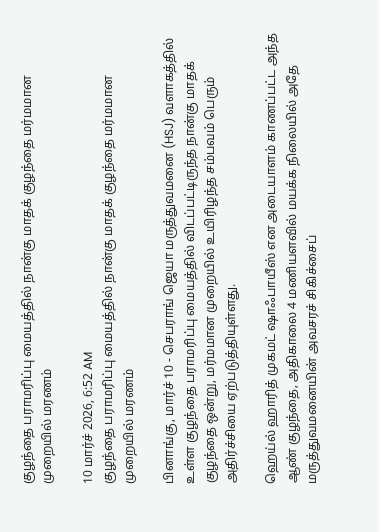குழந்தை பராமரிப்பு மையத்தில் நான்கு மாதக் குழந்தை மர்மமான முறையில் மரணம்

10 மார்ச் 2026, 6:52 AM
குழந்தை பராமரிப்பு மையத்தில் நான்கு மாதக் குழந்தை மர்மமான முறையில் மரணம்

பினாங்கு, மார்ச் 10 - செபராங் ஜெயா மருத்துவமனை (HSJ) வளாகத்தில் உள்ள குழந்தை பராமரிப்பு மையத்தில் விடப்பட்டிருந்த நான்கு மாதக் குழந்தை ஒன்று, மர்மமான முறையில் உயிரிழந்த சம்பவம் பெரும் அதிர்ச்சியை ஏற்படுத்தியுள்ளது.

ஹெய்ல் ஹாரித் முகமட் ஷாஃபாயீஸ் என அடையாளம் காணப்பட்ட அந்த ஆண் குழந்தை, அதிகாலை 4 மணியளவில் மயக்க நிலையில் அதே மருத்துவமனையின் அவசரச் சிகிச்சைப்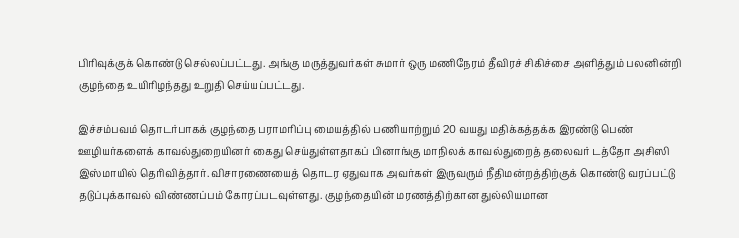பிரிவுக்குக் கொண்டு செல்லப்பட்டது. அங்கு மருத்துவர்கள் சுமார் ஒரு மணிநேரம் தீவிரச் சிகிச்சை அளித்தும் பலனின்றி குழந்தை உயிரிழந்தது உறுதி செய்யப்பட்டது.

இச்சம்பவம் தொடர்பாகக் குழந்தை பராமரிப்பு மையத்தில் பணியாற்றும் 20 வயது மதிக்கத்தக்க இரண்டு பெண் ஊழியர்களைக் காவல்துறையினர் கைது செய்துள்ளதாகப் பினாங்கு மாநிலக் காவல்துறைத் தலைவர் டத்தோ அசிஸி இஸ்மாயில் தெரிவித்தார். விசாரணையைத் தொடர ஏதுவாக அவர்கள் இருவரும் நீதிமன்றத்திற்குக் கொண்டு வரப்பட்டு தடுப்புக்காவல் விண்ணப்பம் கோரப்படவுள்ளது. குழந்தையின் மரணத்திற்கான துல்லியமான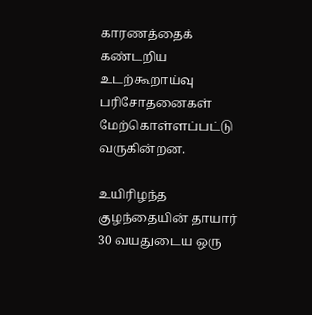காரணத்தைக் கண்டறிய உடற்கூறாய்வு பரிசோதனைகள் மேற்கொள்ளப்பட்டு வருகின்றன.

உயிரிழந்த குழந்தையின் தாயார் 30 வயதுடைய ஒரு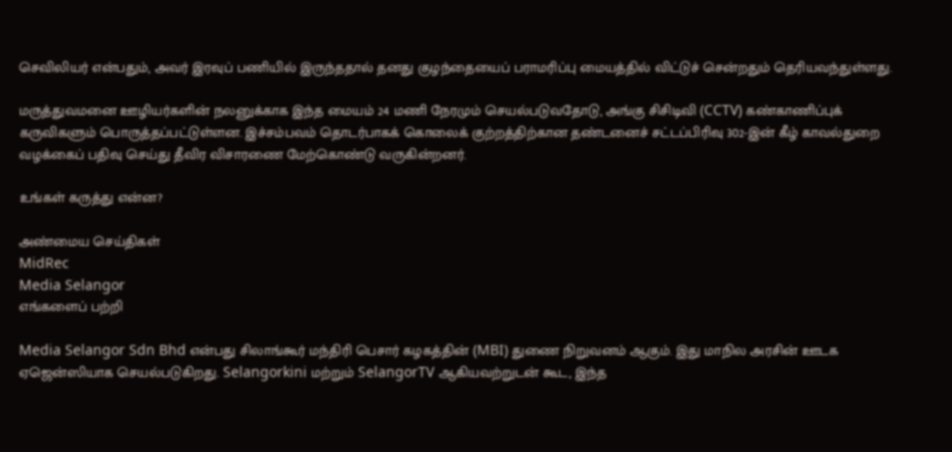செவிலியர் என்பதும், அவர் இரவுப் பணியில் இருந்ததால் தனது குழந்தையைப் பராமரிப்பு மையத்தில் விட்டுச் சென்றதும் தெரியவந்துள்ளது.

மருத்துவமனை ஊழியர்களின் நலனுக்காக இந்த மையம் 24 மணி நேரமும் செயல்படுவதோடு, அங்கு சிசிடிவி (CCTV) கண்காணிப்புக் கருவிகளும் பொருத்தப்பட்டுள்ளன. இச்சம்பவம் தொடர்பாகக் கொலைக் குற்றத்திற்கான தண்டனைச் சட்டப்பிரிவு 302-இன் கீழ் காவல்துறை வழக்கைப் பதிவு செய்து தீவிர விசாரணை மேற்கொண்டு வருகின்றனர்.

உங்கள் கருத்து என்ன?

அண்மைய செய்திகள்
MidRec
Media Selangor
எங்களைப் பற்றி

Media Selangor Sdn Bhd என்பது சிலாங்கூர் மந்திரி பெசார் கழகத்தின் (MBI) துணை நிறுவனம் ஆகும். இது மாநில அரசின் ஊடக ஏஜென்ஸியாக செயல்படுகிறது. Selangorkini மற்றும் SelangorTV ஆகியவற்றுடன் கூட, இந்த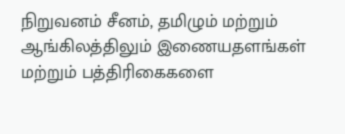நிறுவனம் சீனம், தமிழும் மற்றும் ஆங்கிலத்திலும் இணையதளங்கள் மற்றும் பத்திரிகைகளை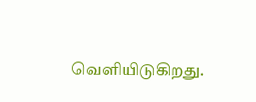வெளியிடுகிறது.